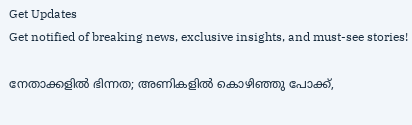Get Updates
Get notified of breaking news, exclusive insights, and must-see stories!

നേതാക്കളില്‍ ഭിന്നത; അണികളില്‍ കൊഴിഞ്ഞു പോക്ക്,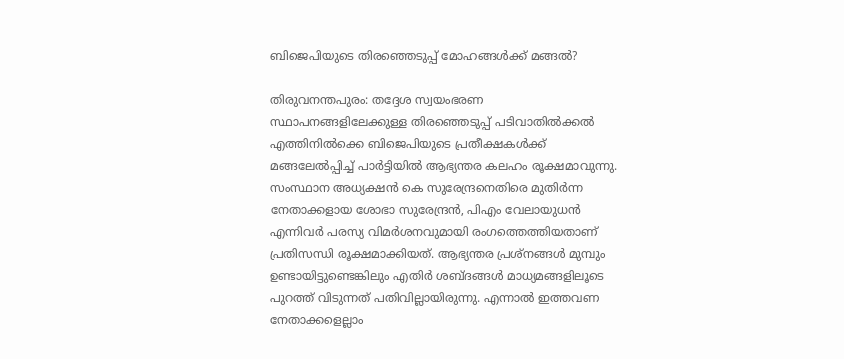ബിജെപിയുടെ തിരഞ്ഞെടുപ്പ് മോഹങ്ങള്‍ക്ക് മങ്ങല്‍?

തിരുവനന്തപുരം: തദ്ദേശ സ്വയംഭരണ സ്ഥാപനങ്ങളിലേക്കുള്ള തിരഞ്ഞെടുപ്പ് പടിവാതില്‍ക്കല്‍ എത്തിനില്‍ക്കെ ബിജെപിയുടെ പ്രതീക്ഷകള്‍ക്ക് മങ്ങലേല്‍പ്പിച്ച് പാര്‍ട്ടിയില്‍ ആഭ്യന്തര കലഹം രൂക്ഷമാവുന്നു. സംസ്ഥാന അധ്യക്ഷന്‍ കെ സുരേന്ദ്രനെതിരെ മുതിര്‍ന്ന നേതാക്കളായ ശോഭാ സുരേന്ദ്രന്‍, പിഎം വേലായുധന്‍ എന്നിവര്‍ പരസ്യ വിമര്‍ശനവുമായി രംഗത്തെത്തിയതാണ് പ്രതിസന്ധി രൂക്ഷമാക്കിയത്. ആഭ്യന്തര പ്രശ്നങ്ങള്‍ മുമ്പും ഉണ്ടായിട്ടുണ്ടെങ്കിലും എതിര്‍ ശബ്ദങ്ങള്‍ മാധ്യമങ്ങളിലൂടെ പുറത്ത് വിടുന്നത് പതിവില്ലായിരുന്നു. എന്നാല്‍ ഇത്തവണ നേതാക്കളെല്ലാം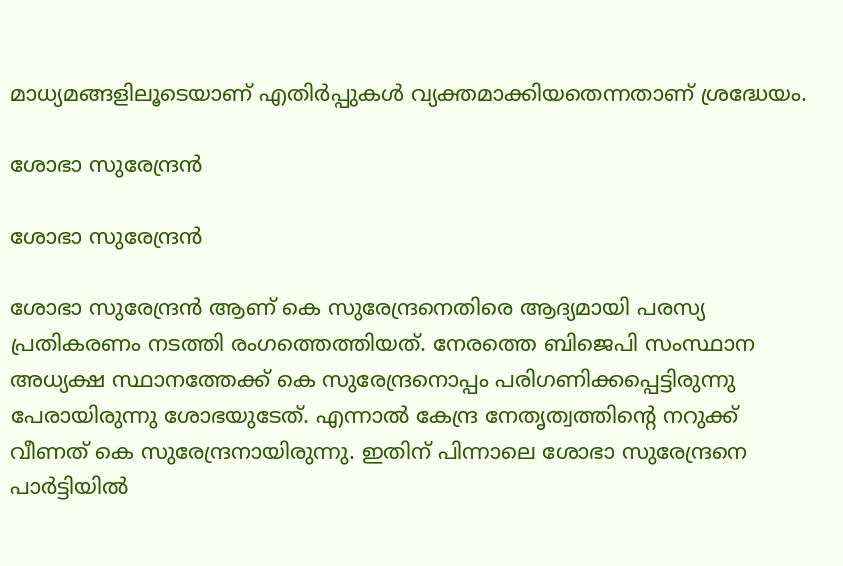മാധ്യമങ്ങളിലൂടെയാണ് എതിര്‍പ്പുകള്‍ വ്യക്തമാക്കിയതെന്നതാണ് ശ്രദ്ധേയം.

ശോഭാ സുരേന്ദ്രന്‍

ശോഭാ സുരേന്ദ്രന്‍

ശോഭാ സുരേന്ദ്രന്‍ ആണ് കെ സുരേന്ദ്രനെതിരെ ആദ്യമായി പരസ്യ പ്രതികരണം നടത്തി രംഗത്തെത്തിയത്. നേരത്തെ ബിജെപി സംസ്ഥാന അധ്യക്ഷ സ്ഥാനത്തേക്ക് കെ സുരേന്ദ്രനൊപ്പം പരിഗണിക്കപ്പെട്ടിരുന്നു പേരായിരുന്നു ശോഭയുടേത്. എന്നാല്‍ കേന്ദ്ര നേതൃത്വത്തിന്‍റെ നറുക്ക് വീണത് കെ സുരേന്ദ്രനായിരുന്നു. ഇതിന് പിന്നാലെ ശോഭാ സുരേന്ദ്രനെ പാര്‍ട്ടിയില്‍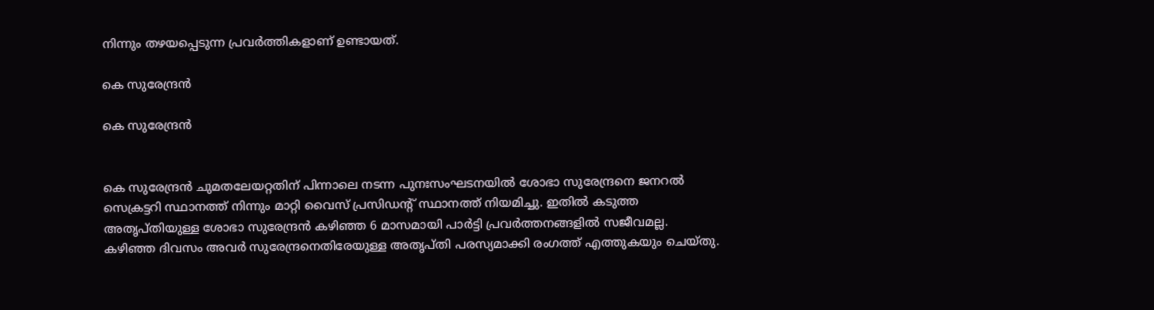നിന്നും തഴയപ്പെടുന്ന പ്രവര്‍ത്തികളാണ് ഉണ്ടായത്.

കെ സുരേന്ദ്രന്‍

കെ സുരേന്ദ്രന്‍


കെ സുരേന്ദ്രന്‍ ചുമതലേയറ്റതിന് പിന്നാലെ നടന്ന പുനഃസംഘടനയില്‍ ശോഭാ സുരേന്ദ്രനെ ജനറല്‍ സെക്രട്ടറി സ്ഥാനത്ത് നിന്നും മാറ്റി വൈസ് പ്രസിഡന്‍റ് സ്ഥാനത്ത് നിയമിച്ചു. ഇതില്‍ കടുത്ത അതൃപ്തിയുള്ള ശോഭാ സുരേന്ദ്രന്‍ കഴിഞ്ഞ 6 മാസമായി പാര്‍ട്ടി പ്രവര്‍ത്തനങ്ങളില്‍ സജീവമല്ല. കഴിഞ്ഞ ദിവസം അവര്‍ സുരേന്ദ്രനെതിരേയുള്ള അതൃപ്തി പരസ്യമാക്കി രംഗത്ത് എത്തുകയും ചെയ്തു.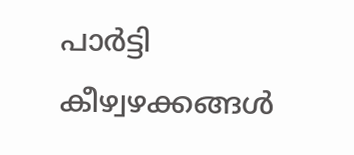പാര്‍ട്ടി കീഴ്വഴക്കങ്ങള്‍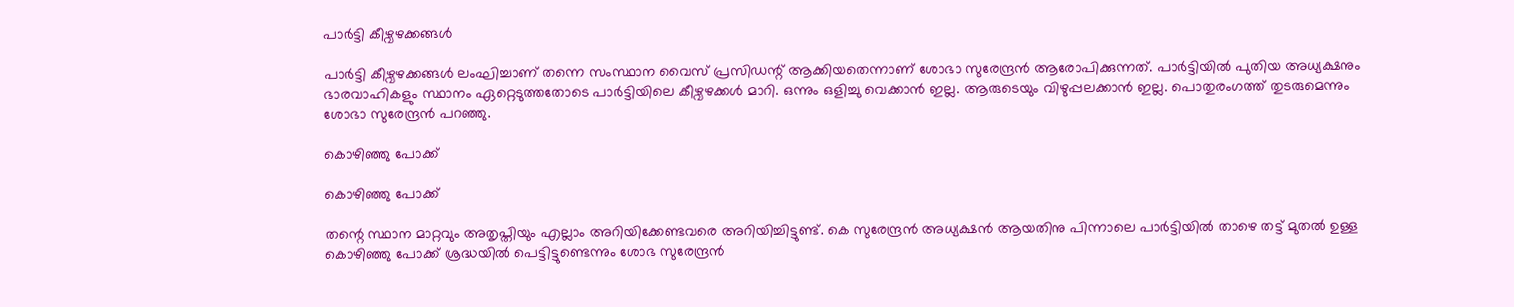പാര്‍ട്ടി കീഴ്വഴക്കങ്ങള്‍

പാര്‍ട്ടി കീഴ്വഴക്കങ്ങള്‍ ലംഘിച്ചാണ് തന്നെ സംസ്ഥാന വൈസ് പ്രസിഡന്റ് ആക്കിയതെന്നാണ് ശോഭാ സുരേന്ദ്രന്‍ ആരോപിക്കുന്നത്. പാര്‍ട്ടിയില്‍ പുതിയ അധ്യക്ഷനും ഭാരവാഹികളും സ്ഥാനം ഏറ്റെടുത്തതോടെ പാര്‍ട്ടിയിലെ കീഴ്വഴക്കള്‍ മാറി. ഒന്നും ഒളിച്ചു വെക്കാന്‍ ഇല്ല. ആരുടെയും വിഴുപ്പലക്കാന്‍ ഇല്ല. പൊതുരംഗത്ത് തുടരുമെന്നും ശോഭാ സുരേന്ദ്രന്‍ പറഞ്ഞു.

കൊഴിഞ്ഞു പോക്ക്

കൊഴിഞ്ഞു പോക്ക്

തന്റെ സ്ഥാന മാറ്റവും അതൃപ്തിയും എല്ലാം അറിയിക്കേണ്ടവരെ അറിയിച്ചിട്ടുണ്ട്. കെ സുരേന്ദ്രന്‍ അധ്യക്ഷന്‍ ആയതിനു പിന്നാലെ പാര്‍ട്ടിയില്‍ താഴെ തട്ട് മുതല്‍ ഉള്ള കൊഴിഞ്ഞു പോക്ക് ശ്രദ്ധയില്‍ പെട്ടിട്ടുണ്ടെന്നും ശോഭ സുരേന്ദ്രന്‍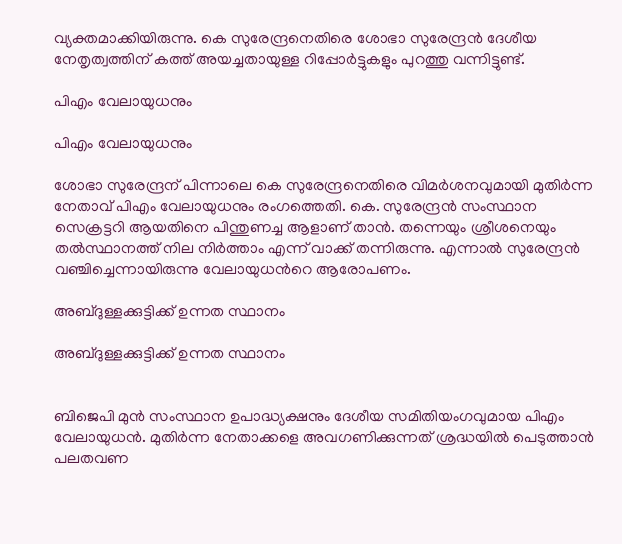വ്യക്തമാക്കിയിരുന്നു. കെ സുരേന്ദ്രനെതിരെ ശോഭാ സുരേന്ദ്രന്‍ ദേശീയ നേതൃത്വത്തിന് കത്ത് അയച്ചതായുള്ള റിപ്പോര്‍ട്ടുകളും പുറത്തു വന്നിട്ടുണ്ട്.

പിഎം വേലായുധനും

പിഎം വേലായുധനും

ശോഭാ സുരേന്ദ്രന് പിന്നാലെ കെ സുരേന്ദ്രനെതിരെ വിമര്‍ശനവുമായി മുതിര്‍ന്ന നേതാവ് പിഎം വേലായുധനും രംഗത്തെതി. കെ. സുരേന്ദ്രന്‍ സംസ്ഥാന സെക്രട്ടറി ആയതിനെ പിന്തുണച്ച ആളാണ് താന്‍. തന്നെയും ശ്രീശനെയും തല്‍സ്ഥാനത്ത് നില നിര്‍ത്താം എന്ന് വാക്ക് തന്നിരുന്നു. എന്നാല്‍ സുരേന്ദ്രന്‍ വഞ്ചിച്ചെന്നായിരുന്നു വേലായുധന്‍റെ ആരോപണം.

അബ്ദുള്ളക്കുട്ടിക്ക് ഉന്നത സ്ഥാനം

അബ്ദുള്ളക്കുട്ടിക്ക് ഉന്നത സ്ഥാനം


ബിജെപി മുന്‍ സംസ്ഥാന ഉപാദ്ധ്യക്ഷനും ദേശീയ സമിതിയംഗവുമായ പിഎം വേലായുധൻ. മുതിര്‍ന്ന നേതാക്കളെ അവഗണിക്കുന്നത് ശ്രദ്ധയില്‍ പെടുത്താന്‍ പലതവണ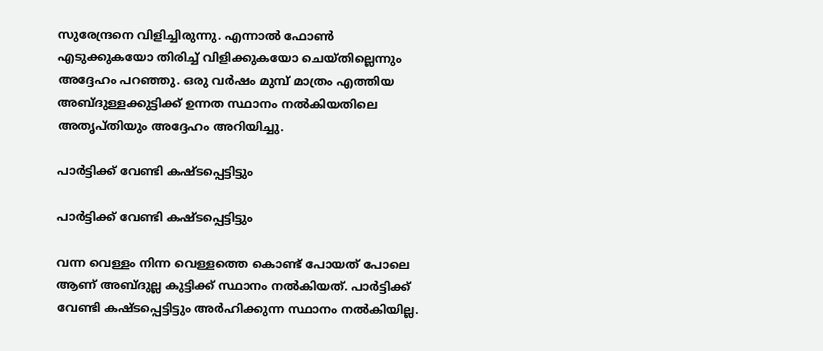സുരേന്ദ്രനെ വിളിച്ചിരുന്നു. എന്നാല്‍ ഫോണ്‍ എടുക്കുകയോ തിരിച്ച് വിളിക്കുകയോ ചെയ്തില്ലെന്നും അദ്ദേഹം പറഞ്ഞു. ഒരു വര്‍ഷം മുമ്പ് മാത്രം എത്തിയ അബ്ദുള്ളക്കുട്ടിക്ക് ഉന്നത സ്ഥാനം നല്‍കിയതിലെ അതൃപ്തിയും അദ്ദേഹം അറിയിച്ചു.

പാര്‍ട്ടിക്ക് വേണ്ടി കഷ്ടപ്പെട്ടിട്ടും

പാര്‍ട്ടിക്ക് വേണ്ടി കഷ്ടപ്പെട്ടിട്ടും

വന്ന വെള്ളം നിന്ന വെള്ളത്തെ കൊണ്ട് പോയത് പോലെ ആണ് അബ്ദുല്ല കുട്ടിക്ക് സ്ഥാനം നല്‍കിയത്. പാര്‍ട്ടിക്ക് വേണ്ടി കഷ്ടപ്പെട്ടിട്ടും അര്‍ഹിക്കുന്ന സ്ഥാനം നല്‍കിയില്ല.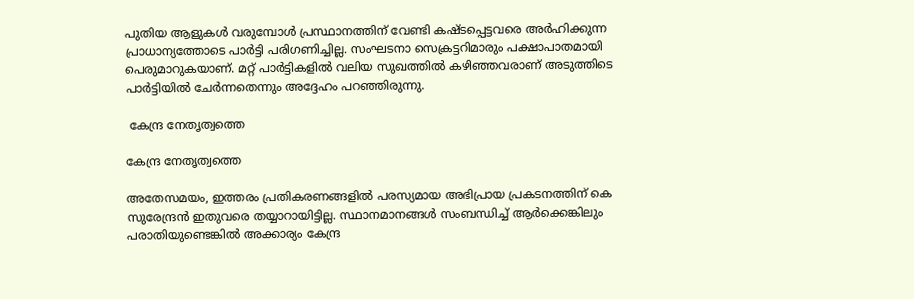പുതിയ ആളുകള്‍ വരുമ്പോള്‍ പ്രസ്ഥാനത്തിന് വേണ്ടി കഷ്ടപ്പെട്ടവരെ അര്‍ഹിക്കുന്ന പ്രാധാന്യത്തോടെ പാര്‍ട്ടി പരിഗണിച്ചില്ല. സംഘടനാ സെക്രട്ടറിമാരും പക്ഷാപാതമായി പെരുമാറുകയാണ്. മറ്റ് പാര്‍ട്ടികളില്‍ വലിയ സുഖത്തില്‍ കഴിഞ്ഞവരാണ് അടുത്തിടെ പാര്‍ട്ടിയില്‍ ചേര്‍ന്നതെന്നും അദ്ദേഹം പറഞ്ഞിരുന്നു.

 കേന്ദ്ര നേതൃത്വത്തെ

കേന്ദ്ര നേതൃത്വത്തെ

അതേസമയം, ഇത്തരം പ്രതികരണങ്ങളില്‍ പരസ്യമായ അഭിപ്രായ പ്രകടനത്തിന് കെ സുരേന്ദ്രന്‍ ഇതുവരെ തയ്യാറായിട്ടില്ല. സ്ഥാനമാനങ്ങൾ സംബന്ധിച്ച് ആർക്കെങ്കിലും പരാതിയുണ്ടെങ്കിൽ അക്കാര്യം കേന്ദ്ര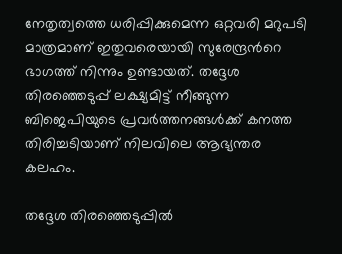നേതൃത്വത്തെ ധരിപ്പിക്കുമെന്ന ഒറ്റവരി മറുപടി മാത്രമാണ് ഇതുവരെയായി സുരേന്ദ്രന്‍റെ ഭാഗത്ത് നിന്നും ഉണ്ടായത്. തദ്ദേശ തിരഞ്ഞെടുപ്പ് ലക്ഷ്യമിട്ട് നീങ്ങുന്ന ബിജെപിയുടെ പ്രവര്‍ത്തനങ്ങള്‍ക്ക് കനത്ത തിരിച്ചടിയാണ് നിലവിലെ ആഭ്യന്തര കലഹം.

തദ്ദേശ തിരഞ്ഞെടുപ്പില്‍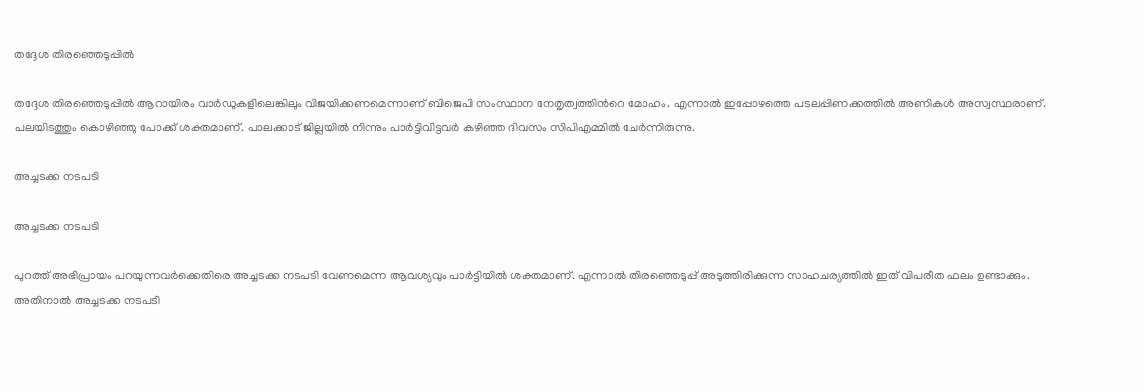തദ്ദേശ തിരഞ്ഞെടുപ്പില്‍

തദ്ദേശ തിരഞ്ഞെടുപ്പില്‍ ആറായിരം വാര്‍ഡുകളിലെങ്കിലും വിജയിക്കണമെന്നാണ് ബിജെപി സംസ്ഥാന നേതൃത്വത്തിന്‍റെ മോഹം. എന്നാല്‍ ഇപ്പോഴത്തെ പടലപ്പിണക്കത്തില്‍ അണികള്‍ അസ്വസ്ഥരാണ്. പലയിടത്തും കൊഴിഞ്ഞു പോക്ക് ശക്തമാണ്. പാലക്കാട് ജില്ലയില്‍ നിന്നും പാര്‍ട്ടിവിട്ടവര്‍ കഴിഞ്ഞ ദിവസം സിപിഎമ്മില്‍ ചേര്‍ന്നിരുന്നു.

അച്ചടക്ക നടപടി

അച്ചടക്ക നടപടി

പുറത്ത് അഭിപ്രായം പറയുന്നവര്‍ക്കെതിരെ അച്ചടക്ക നടപടി വേണമെന്ന ആവശ്യവും പാർട്ടിയിൽ ശക്തമാണ്. എന്നാല്‍ തിരഞ്ഞെടുപ്പ് അടുത്തിരിക്കുന്ന സാഹചര്യത്തില്‍ ഇത് വിപരീത ഫലം ഉണ്ടാക്കും. അതിനാല്‍ അച്ചടക്ക നടപടി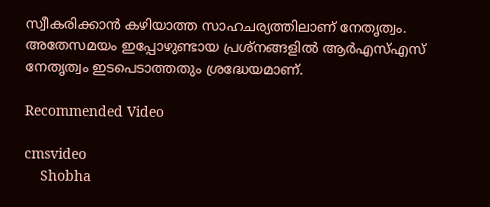സ്വീകരിക്കാന്‍ കഴിയാത്ത സാഹചര്യത്തിലാണ് നേതൃത്വം. അതേസമയം ഇപ്പോഴുണ്ടായ പ്രശ്നങ്ങളില്‍ ആര്‍എസ്എസ് നേതൃത്വം ഇടപെടാത്തതും ശ്രദ്ധേയമാണ്.

Recommended Video

cmsvideo
    Shobha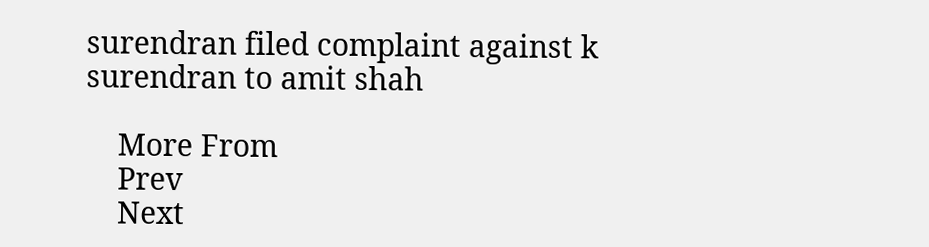surendran filed complaint against k surendran to amit shah

    More From
    Prev
    Next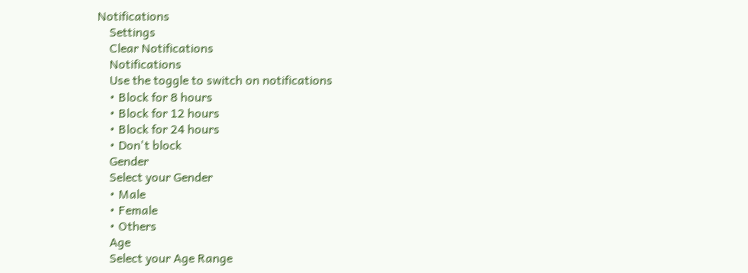Notifications
    Settings
    Clear Notifications
    Notifications
    Use the toggle to switch on notifications
    • Block for 8 hours
    • Block for 12 hours
    • Block for 24 hours
    • Don't block
    Gender
    Select your Gender
    • Male
    • Female
    • Others
    Age
    Select your Age Range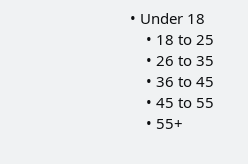• Under 18
    • 18 to 25
    • 26 to 35
    • 36 to 45
    • 45 to 55
    • 55+